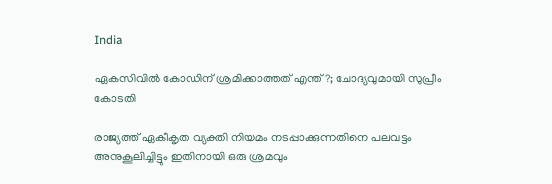India

ഏകസിവില്‍ കോഡിന് ശ്രമിക്കാത്തത് എന്ത്?; ചോദ്യവുമായി സുപ്രീം കോടതി

രാജ്യത്ത് ഏകീകൃത വ്യക്തി നിയമം നടപ്പാക്കുന്നതിനെ പലവട്ടം അനുകൂലിച്ചിട്ടും ഇതിനായി ഒരു ശ്രമവും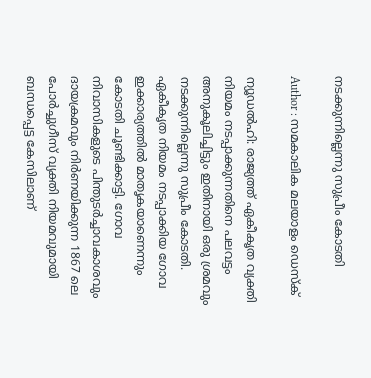നടക്കുന്നില്ലെന്നു സുപ്രീം കോടതി

Author : സമകാലിക മലയാളം ഡെസ്ക്

ന്യൂഡല്‍ഹി: രാജ്യത്ത് ഏകീകൃത വ്യക്തി നിയമം നടപ്പാക്കുന്നതിനെ പലവട്ടം അനുകൂലിച്ചിട്ടും ഇതിനായി ഒരു ശ്രമവും നടക്കുന്നില്ലെന്നു സുപ്രീം കോടതി. ഏകീകൃത നിയമം നടപ്പാക്കിയ ഗോവ ഇക്കാര്യത്തില്‍ മാതൃകയാണെന്നും കോടതി ചൂണ്ടിക്കാട്ടി. ഗോവ നിവാസികളുടെ പിന്തുടര്‍ച്ചാവകാശവും ദായക്രമവും നിര്‍ണയിക്കുന്ന 1867 ലെ പോര്‍ച്ചുഗീസ് വ്യക്തി നിയമവുമായി ബന്ധപ്പെട്ട കേസിലാണ്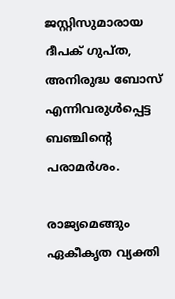ജസ്റ്റിസുമാരായ ദീപക് ഗുപ്ത, അനിരുദ്ധ ബോസ് എന്നിവരുള്‍പ്പെട്ട ബഞ്ചിന്റെ പരാമര്‍ശം.

രാജ്യമെങ്ങും ഏകീകൃത വ്യക്തി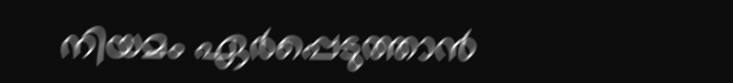നിയമം ഏര്‍പ്പെടുത്താന്‍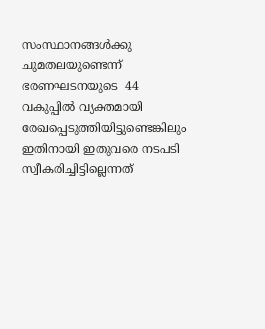സംസ്ഥാനങ്ങള്‍ക്കു ചുമതലയുണ്ടെന്ന് ഭരണഘടനയുടെ  44 വകുപ്പില്‍ വ്യക്തമായി രേഖപ്പെടുത്തിയിട്ടുണ്ടെങ്കിലും ഇതിനായി ഇതുവരെ നടപടി സ്വീകരിച്ചിട്ടില്ലെന്നത്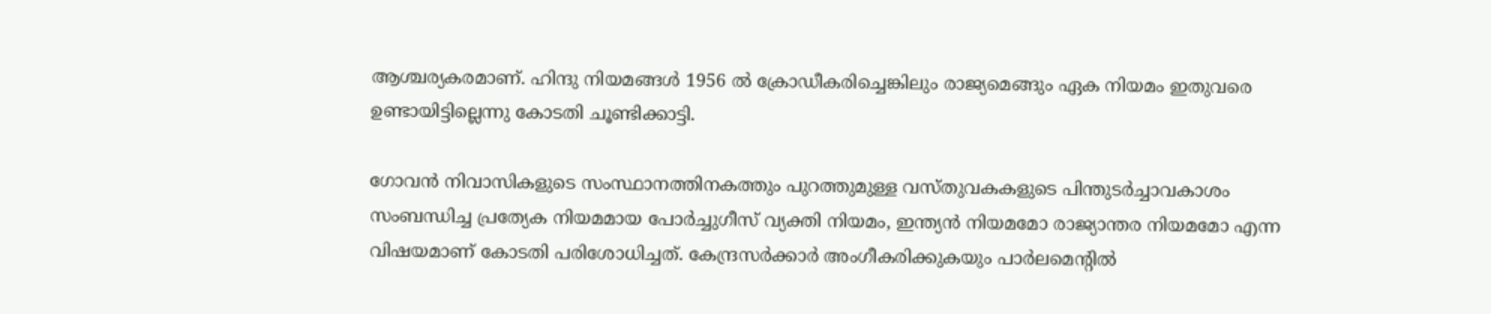ആശ്ചര്യകരമാണ്. ഹിന്ദു നിയമങ്ങള്‍ 1956 ല്‍ ക്രോഡീകരിച്ചെങ്കിലും രാജ്യമെങ്ങും ഏക നിയമം ഇതുവരെ ഉണ്ടായിട്ടില്ലെന്നു കോടതി ചൂണ്ടിക്കാട്ടി.

ഗോവന്‍ നിവാസികളുടെ സംസ്ഥാനത്തിനകത്തും പുറത്തുമുള്ള വസ്തുവകകളുടെ പിന്തുടര്‍ച്ചാവകാശം സംബന്ധിച്ച പ്രത്യേക നിയമമായ പോര്‍ച്ചുഗീസ് വ്യക്തി നിയമം, ഇന്ത്യന്‍ നിയമമോ രാജ്യാന്തര നിയമമോ എന്ന വിഷയമാണ് കോടതി പരിശോധിച്ചത്. കേന്ദ്രസര്‍ക്കാര്‍ അംഗീകരിക്കുകയും പാര്‍ലമെന്റില്‍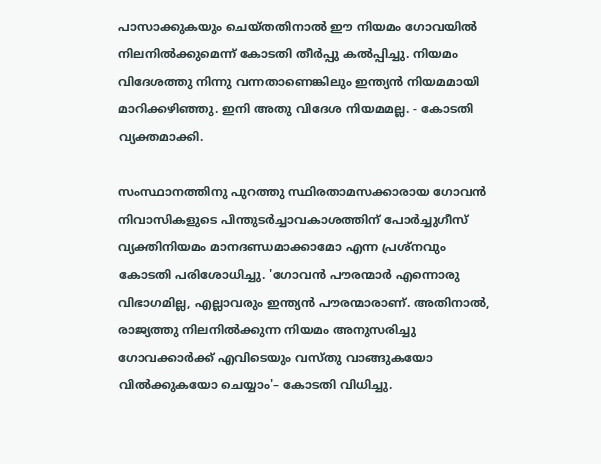പാസാക്കുകയും ചെയ്തതിനാല്‍ ഈ നിയമം ഗോവയില്‍ നിലനില്‍ക്കുമെന്ന് കോടതി തീര്‍പ്പു കല്‍പ്പിച്ചു. നിയമം വിദേശത്തു നിന്നു വന്നതാണെങ്കിലും ഇന്ത്യന്‍ നിയമമായി മാറിക്കഴിഞ്ഞു. ഇനി അതു വിദേശ നിയമമല്ല. - കോടതി വ്യക്തമാക്കി.

സംസ്ഥാനത്തിനു പുറത്തു സ്ഥിരതാമസക്കാരായ ഗോവന്‍ നിവാസികളുടെ പിന്തുടര്‍ച്ചാവകാശത്തിന് പോര്‍ച്ചുഗീസ് വ്യക്തിനിയമം മാനദണ്ഡമാക്കാമോ എന്ന പ്രശ്‌നവും കോടതി പരിശോധിച്ചു. 'ഗോവന്‍ പൗരന്മാര്‍ എന്നൊരു വിഭാഗമില്ല, എല്ലാവരും ഇന്ത്യന്‍ പൗരന്മാരാണ്. അതിനാല്‍, രാജ്യത്തു നിലനില്‍ക്കുന്ന നിയമം അനുസരിച്ചു ഗോവക്കാര്‍ക്ക് എവിടെയും വസ്തു വാങ്ങുകയോ വില്‍ക്കുകയോ ചെയ്യാം'– കോടതി വിധിച്ചു.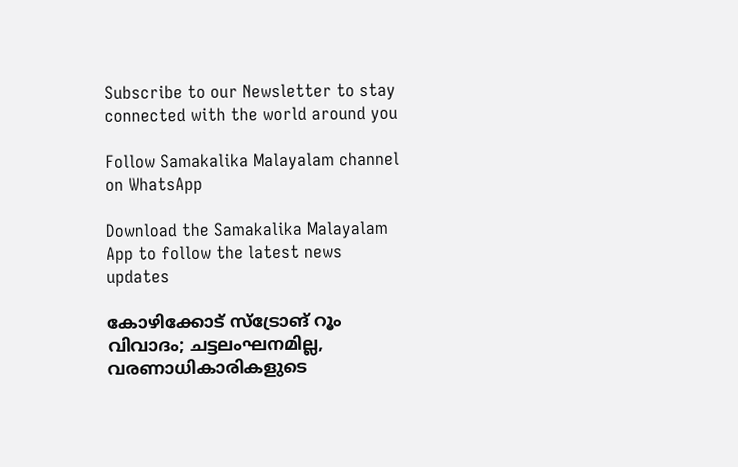Subscribe to our Newsletter to stay connected with the world around you

Follow Samakalika Malayalam channel on WhatsApp

Download the Samakalika Malayalam App to follow the latest news updates

കോഴിക്കോട് സ്‌ട്രോങ് റൂം വിവാദം; ചട്ടലംഘനമില്ല, വരണാധികാരികളുടെ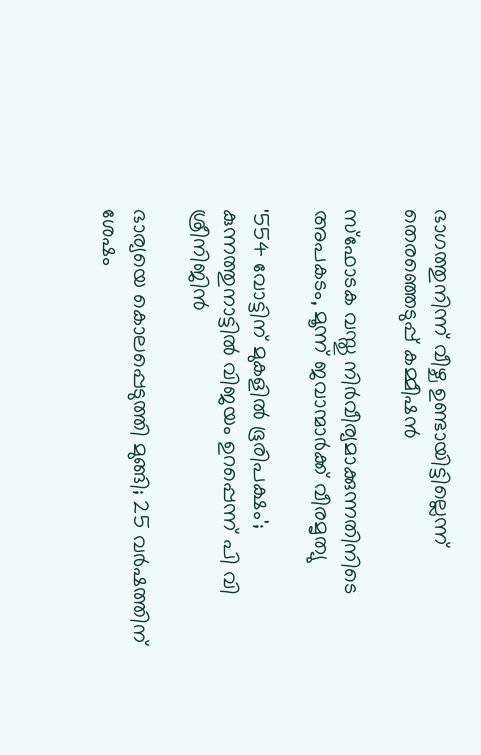ഭാഗത്തുനിന്ന് വീഴ്ച ഉണ്ടായിട്ടില്ലെന്ന് തെരഞ്ഞെടുപ്പ് കമ്മീഷന്‍

സ്ഫോടക വസ്തു നിർവീര്യമാക്കുന്നതിനിടെ അപകടം, മൂന്ന് ജവാന്മാർക്ക് വീരമൃത്യു

'554 വോട്ടിന് മുകളില്‍ ഭൂരിപക്ഷം'; കുന്നത്തുനാട്ടില്‍ വിജയം ഉറപ്പെന്ന് പി വി ശ്രീനിജിന്‍

ഭാര്യയെ കൊലപ്പെടുത്തി മുങ്ങി; 25 വര്‍ഷത്തിന് ശേഷം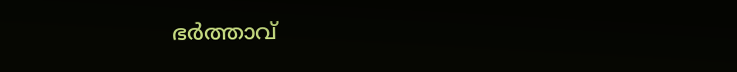ഭര്‍ത്താവ്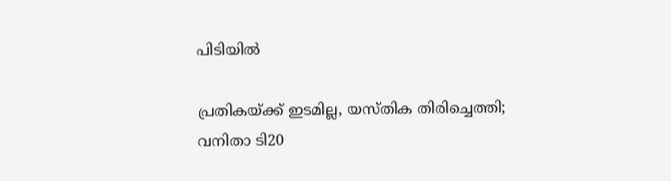പിടിയില്‍

പ്രതികയ്ക്ക് ഇടമില്ല, യസ്തിക തിരിച്ചെത്തി; വനിതാ ടി20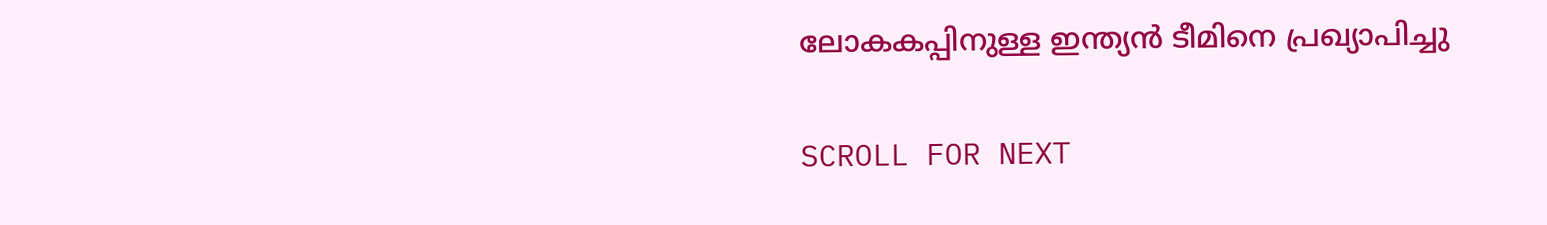ലോകകപ്പിനുള്ള ഇന്ത്യന്‍ ടീമിനെ പ്രഖ്യാപിച്ചു

SCROLL FOR NEXT